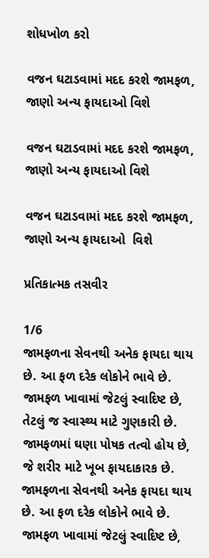શોધખોળ કરો

વજન ઘટાડવામાં મદદ કરશે જામફળ, જાણો અન્ય ફાયદાઓ વિશે

વજન ઘટાડવામાં મદદ કરશે જામફળ, જાણો અન્ય ફાયદાઓ વિશે

વજન ઘટાડવામાં મદદ કરશે જામફળ, જાણો અન્ય ફાયદાઓ  વિશે

પ્રતિકાત્મક તસવીર

1/6
જામફળના સેવનથી અનેક ફાયદા થાય છે. આ ફળ દરેક લોકોને ભાવે છે. જામફળ ખાવામાં જેટલું સ્વાદિષ્ટ છે, તેટલું જ સ્વાસ્થ્ય માટે ગુણકારી છે. જામફળમાં ઘણા પોષક તત્વો હોય છે, જે શરીર માટે ખૂબ ફાયદાકારક છે.
જામફળના સેવનથી અનેક ફાયદા થાય છે. આ ફળ દરેક લોકોને ભાવે છે. જામફળ ખાવામાં જેટલું સ્વાદિષ્ટ છે,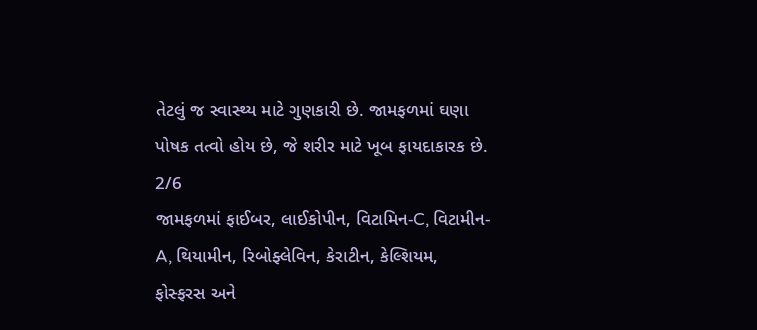તેટલું જ સ્વાસ્થ્ય માટે ગુણકારી છે. જામફળમાં ઘણા પોષક તત્વો હોય છે, જે શરીર માટે ખૂબ ફાયદાકારક છે.
2/6
જામફળમાં ફાઈબર, લાઈકોપીન, વિટામિન-C, વિટામીન-A, થિયામીન, રિબોફ્લેવિન, કેરાટીન, કેલ્શિયમ, ફોસ્ફરસ અને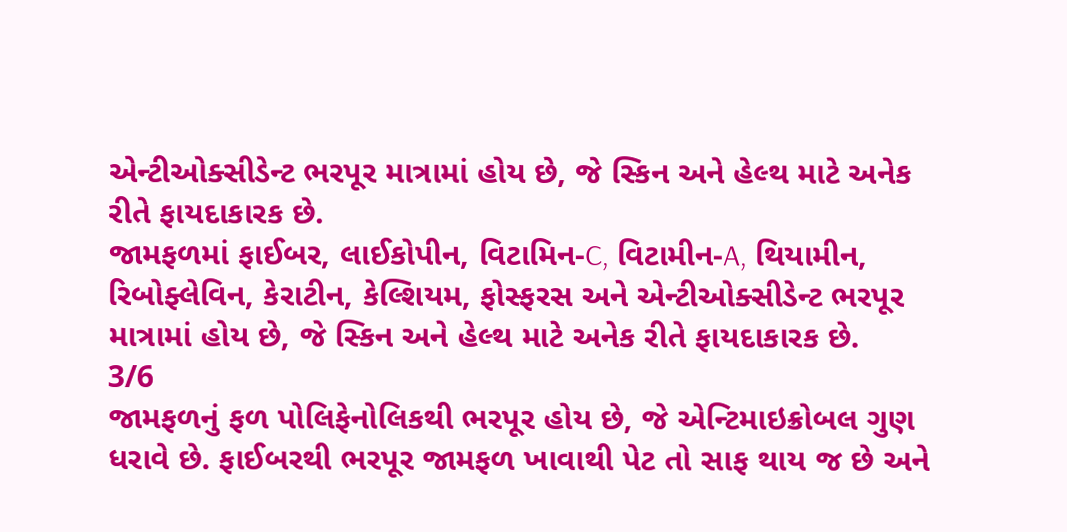એન્ટીઓક્સીડેન્ટ ભરપૂર માત્રામાં હોય છે, જે સ્કિન અને હેલ્થ માટે અનેક રીતે ફાયદાકારક છે.
જામફળમાં ફાઈબર, લાઈકોપીન, વિટામિન-C, વિટામીન-A, થિયામીન, રિબોફ્લેવિન, કેરાટીન, કેલ્શિયમ, ફોસ્ફરસ અને એન્ટીઓક્સીડેન્ટ ભરપૂર માત્રામાં હોય છે, જે સ્કિન અને હેલ્થ માટે અનેક રીતે ફાયદાકારક છે.
3/6
જામફળનું ફળ પોલિફેનોલિકથી ભરપૂર હોય છે, જે એન્ટિમાઇક્રોબલ ગુણ ધરાવે છે. ફાઈબરથી ભરપૂર જામફળ ખાવાથી પેટ તો સાફ થાય જ છે અને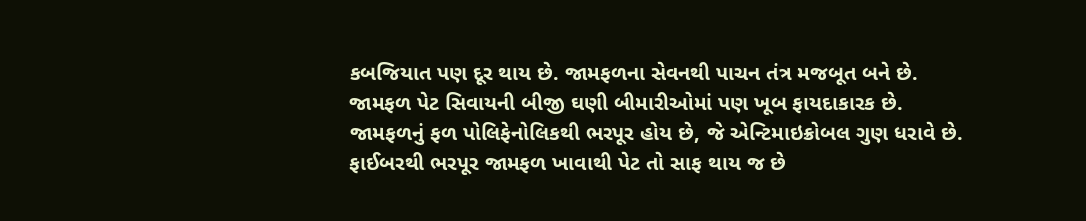કબજિયાત પણ દૂર થાય છે. જામફળના સેવનથી પાચન તંત્ર મજબૂત બને છે. જામફળ પેટ સિવાયની બીજી ઘણી બીમારીઓમાં પણ ખૂબ ફાયદાકારક છે.
જામફળનું ફળ પોલિફેનોલિકથી ભરપૂર હોય છે, જે એન્ટિમાઇક્રોબલ ગુણ ધરાવે છે. ફાઈબરથી ભરપૂર જામફળ ખાવાથી પેટ તો સાફ થાય જ છે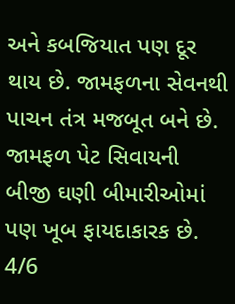અને કબજિયાત પણ દૂર થાય છે. જામફળના સેવનથી પાચન તંત્ર મજબૂત બને છે. જામફળ પેટ સિવાયની બીજી ઘણી બીમારીઓમાં પણ ખૂબ ફાયદાકારક છે.
4/6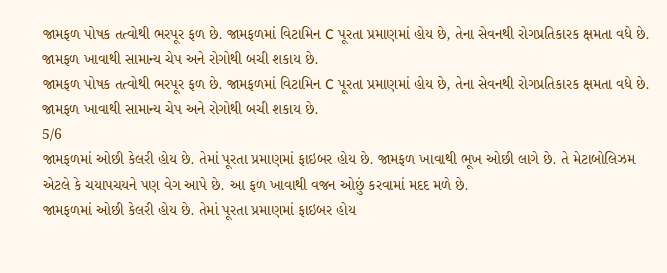જામફળ પોષક તત્વોથી ભરપૂર ફળ છે. જામફળમાં વિટામિન C પૂરતા પ્રમાણમાં હોય છે, તેના સેવનથી રોગપ્રતિકારક ક્ષમતા વધે છે. જામફળ ખાવાથી સામાન્ય ચેપ અને રોગોથી બચી શકાય છે.
જામફળ પોષક તત્વોથી ભરપૂર ફળ છે. જામફળમાં વિટામિન C પૂરતા પ્રમાણમાં હોય છે, તેના સેવનથી રોગપ્રતિકારક ક્ષમતા વધે છે. જામફળ ખાવાથી સામાન્ય ચેપ અને રોગોથી બચી શકાય છે.
5/6
જામફળમાં ઓછી કેલરી હોય છે. તેમાં પૂરતા પ્રમાણમાં ફાઇબર હોય છે. જામફળ ખાવાથી ભૂખ ઓછી લાગે છે. તે મેટાબોલિઝમ એટલે કે ચયાપચયને પણ વેગ આપે છે. આ ફળ ખાવાથી વજન ઓછું કરવામાં મદદ મળે છે.
જામફળમાં ઓછી કેલરી હોય છે. તેમાં પૂરતા પ્રમાણમાં ફાઇબર હોય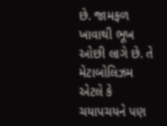છે. જામફળ ખાવાથી ભૂખ ઓછી લાગે છે. તે મેટાબોલિઝમ એટલે કે ચયાપચયને પણ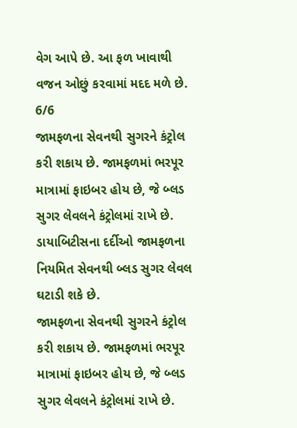વેગ આપે છે. આ ફળ ખાવાથી વજન ઓછું કરવામાં મદદ મળે છે.
6/6
જામફળના સેવનથી સુગરને કંટ્રોલ કરી શકાય છે. જામફળમાં ભરપૂર માત્રામાં ફાઇબર હોય છે, જે બ્લડ સુગર લેવલને કંટ્રોલમાં રાખે છે. ડાયાબિટીસના દર્દીઓ જામફળના નિયમિત સેવનથી બ્લડ સુગર લેવલ ઘટાડી શકે છે.
જામફળના સેવનથી સુગરને કંટ્રોલ કરી શકાય છે. જામફળમાં ભરપૂર માત્રામાં ફાઇબર હોય છે, જે બ્લડ સુગર લેવલને કંટ્રોલમાં રાખે છે.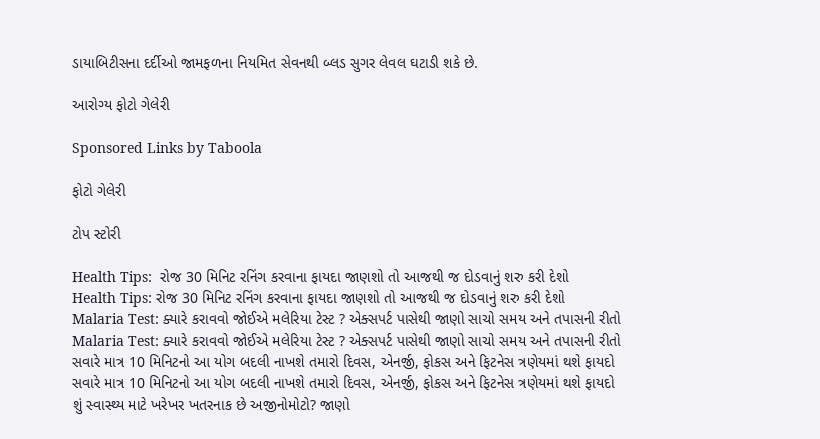ડાયાબિટીસના દર્દીઓ જામફળના નિયમિત સેવનથી બ્લડ સુગર લેવલ ઘટાડી શકે છે.

આરોગ્ય ફોટો ગેલેરી

Sponsored Links by Taboola

ફોટો ગેલેરી

ટોપ સ્ટોરી

Health Tips:  રોજ 30 મિનિટ રનિંગ કરવાના ફાયદા જાણશો તો આજથી જ દોડવાનું શરુ કરી દેશો
Health Tips: રોજ 30 મિનિટ રનિંગ કરવાના ફાયદા જાણશો તો આજથી જ દોડવાનું શરુ કરી દેશો
Malaria Test: ક્યારે કરાવવો જોઈએ મલેરિયા ટેસ્ટ ? એક્સપર્ટ પાસેથી જાણો સાચો સમય અને તપાસની રીતો
Malaria Test: ક્યારે કરાવવો જોઈએ મલેરિયા ટેસ્ટ ? એક્સપર્ટ પાસેથી જાણો સાચો સમય અને તપાસની રીતો
સવારે માત્ર 10 મિનિટનો આ યોગ બદલી નાખશે તમારો દિવસ, એનર્જી, ફોકસ અને ફિટનેસ ત્રણેયમાં થશે ફાયદો
સવારે માત્ર 10 મિનિટનો આ યોગ બદલી નાખશે તમારો દિવસ, એનર્જી, ફોકસ અને ફિટનેસ ત્રણેયમાં થશે ફાયદો
શું સ્વાસ્થ્ય માટે ખરેખર ખતરનાક છે અજીનોમોટો? જાણો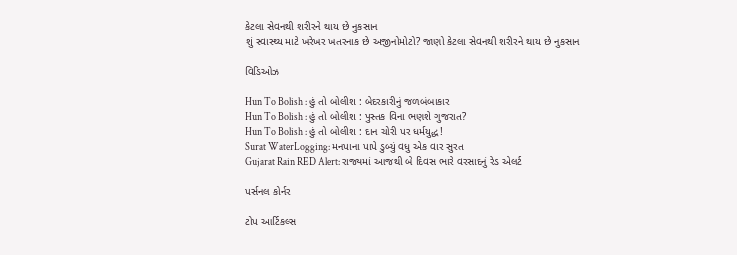કેટલા સેવનથી શરીરને થાય છે નુકસાન
શું સ્વાસ્થ્ય માટે ખરેખર ખતરનાક છે અજીનોમોટો? જાણો કેટલા સેવનથી શરીરને થાય છે નુકસાન

વિડિઓઝ

Hun To Bolish : હું તો બોલીશ : બેદરકારીનું જળબંબાકાર
Hun To Bolish : હું તો બોલીશ : પુસ્તક વિના ભણશે ગુજરાત?
Hun To Bolish : હું તો બોલીશ : દાન ચોરી પર ધર્મયુદ્ધ!
Surat WaterLogging: મનપાના પાપે ડુબ્યું વધુ એક વાર સુરત
Gujarat Rain RED Alert: રાજ્યમાં આજથી બે દિવસ ભારે વરસાદનું રેડ એલર્ટ

પર્સનલ કોર્નર

ટોપ આર્ટિકલ્સ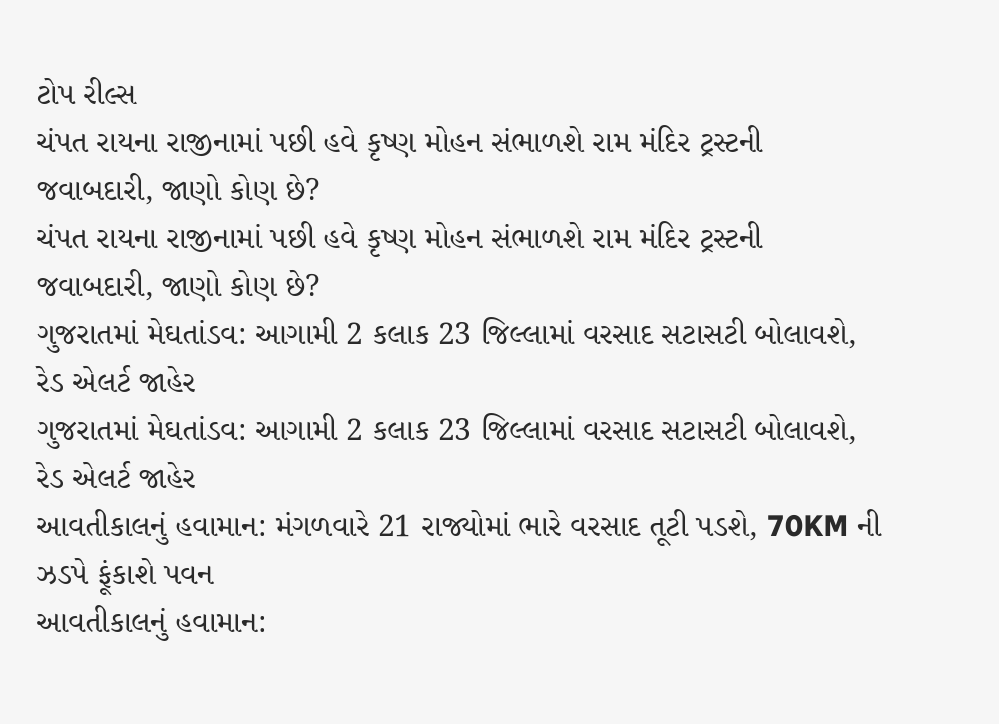ટોપ રીલ્સ
ચંપત રાયના રાજીનામાં પછી હવે કૃષ્ણ મોહન સંભાળશે રામ મંદિર ટ્રસ્ટની જવાબદારી, જાણો કોણ છે?
ચંપત રાયના રાજીનામાં પછી હવે કૃષ્ણ મોહન સંભાળશે રામ મંદિર ટ્રસ્ટની જવાબદારી, જાણો કોણ છે?
ગુજરાતમાં મેઘતાંડવ: આગામી 2 કલાક 23 જિલ્લામાં વરસાદ સટાસટી બોલાવશે, રેડ એલર્ટ જાહેર
ગુજરાતમાં મેઘતાંડવ: આગામી 2 કલાક 23 જિલ્લામાં વરસાદ સટાસટી બોલાવશે, રેડ એલર્ટ જાહેર
આવતીકાલનું હવામાન: મંગળવારે 21 રાજ્યોમાં ભારે વરસાદ તૂટી પડશે, 70KM ની ઝડપે ફૂંકાશે પવન
આવતીકાલનું હવામાન: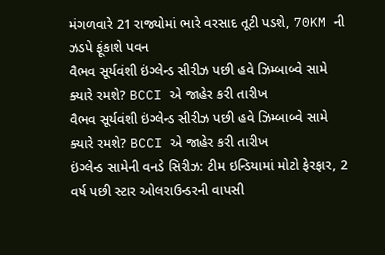મંગળવારે 21 રાજ્યોમાં ભારે વરસાદ તૂટી પડશે, 70KM ની ઝડપે ફૂંકાશે પવન
વૈભવ સૂર્યવંશી ઇંગ્લેન્ડ સીરીઝ પછી હવે ઝિમ્બાબ્વે સામે ક્યારે રમશે? BCCI એ જાહેર કરી તારીખ
વૈભવ સૂર્યવંશી ઇંગ્લેન્ડ સીરીઝ પછી હવે ઝિમ્બાબ્વે સામે ક્યારે રમશે? BCCI એ જાહેર કરી તારીખ
ઇંગ્લેન્ડ સામેની વનડે સિરીઝ: ટીમ ઇન્ડિયામાં મોટો ફેરફાર, 2 વર્ષ પછી સ્ટાર ઓલરાઉન્ડરની વાપસી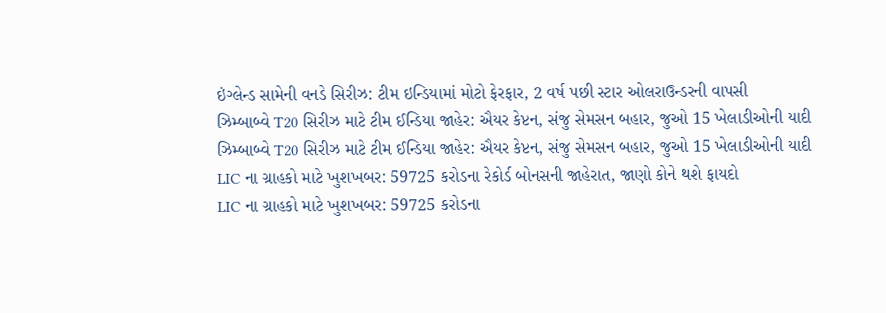ઇંગ્લેન્ડ સામેની વનડે સિરીઝ: ટીમ ઇન્ડિયામાં મોટો ફેરફાર, 2 વર્ષ પછી સ્ટાર ઓલરાઉન્ડરની વાપસી
ઝિમ્બાબ્વે T20 સિરીઝ માટે ટીમ ઈન્ડિયા જાહેર: ઐયર કેપ્ટન, સંજુ સેમસન બહાર, જુઓ 15 ખેલાડીઓની યાદી
ઝિમ્બાબ્વે T20 સિરીઝ માટે ટીમ ઈન્ડિયા જાહેર: ઐયર કેપ્ટન, સંજુ સેમસન બહાર, જુઓ 15 ખેલાડીઓની યાદી
LIC ના ગ્રાહકો માટે ખુશખબર: 59725 કરોડના રેકોર્ડ બોનસની જાહેરાત, જાણો કોને થશે ફાયદો
LIC ના ગ્રાહકો માટે ખુશખબર: 59725 કરોડના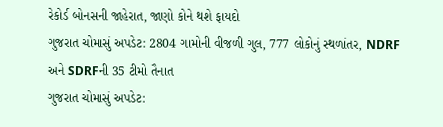રેકોર્ડ બોનસની જાહેરાત, જાણો કોને થશે ફાયદો
ગુજરાત ચોમાસું અપડેટ: 2804 ગામોની વીજળી ગુલ, 777 લોકોનું સ્થળાંતર, NDRF અને SDRFની 35 ટીમો તૈનાત
ગુજરાત ચોમાસું અપડેટ: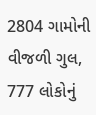2804 ગામોની વીજળી ગુલ, 777 લોકોનું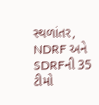સ્થળાંતર, NDRF અને SDRFની 35 ટીમો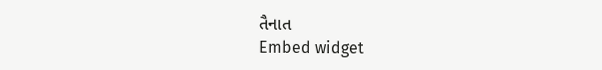તૈનાત
Embed widget